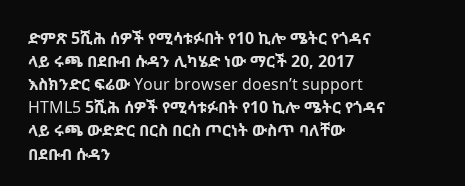ድምጽ 5ሺሕ ሰዎች የሚሳቱፉበት የ10 ኪሎ ሜትር የጎዳና ላይ ሩጫ በደቡብ ሱዳን ሊካሄድ ነው ማርች 20, 2017 እስክንድር ፍሬው Your browser doesn’t support HTML5 5ሺሕ ሰዎች የሚሳቱፉበት የ10 ኪሎ ሜትር የጎዳና ላይ ሩጫ ውድድር በርስ በርስ ጦርነት ውስጥ ባለቸው በደቡብ ሱዳን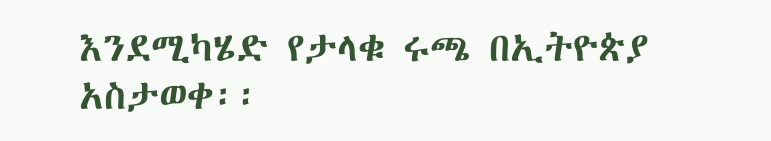እንደሚካሄድ የታላቁ ሩጫ በኢትዮጵያ አስታወቀ፡፡